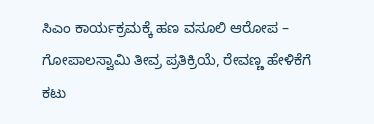ಸಿಎಂ ಕಾರ್ಯಕ್ರಮಕ್ಕೆ ಹಣ ವಸೂಲಿ ಆರೋಪ – ಗೋಪಾಲಸ್ವಾಮಿ ತೀವ್ರ ಪ್ರತಿಕ್ರಿಯೆ, ರೇವಣ್ಣ ಹೇಳಿಕೆಗೆ ಕಟು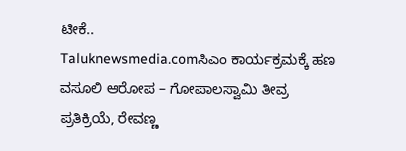ಟೀಕೆ..
Taluknewsmedia.comಸಿಎಂ ಕಾರ್ಯಕ್ರಮಕ್ಕೆ ಹಣ ವಸೂಲಿ ಆರೋಪ – ಗೋಪಾಲಸ್ವಾಮಿ ತೀವ್ರ ಪ್ರತಿಕ್ರಿಯೆ, ರೇವಣ್ಣ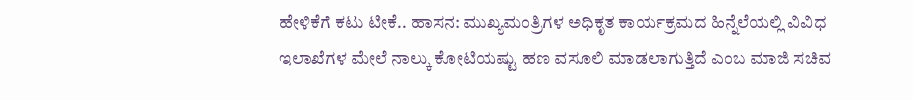ಹೇಳಿಕೆಗೆ ಕಟು ಟೀಕೆ.. ಹಾಸನ: ಮುಖ್ಯಮಂತ್ರಿಗಳ ಅಧಿಕೃತ ಕಾರ್ಯಕ್ರಮದ ಹಿನ್ನೆಲೆಯಲ್ಲಿ ವಿವಿಧ ಇಲಾಖೆಗಳ ಮೇಲೆ ನಾಲ್ಕು ಕೋಟಿಯಷ್ಟು ಹಣ ವಸೂಲಿ ಮಾಡಲಾಗುತ್ತಿದೆ ಎಂಬ ಮಾಜಿ ಸಚಿವ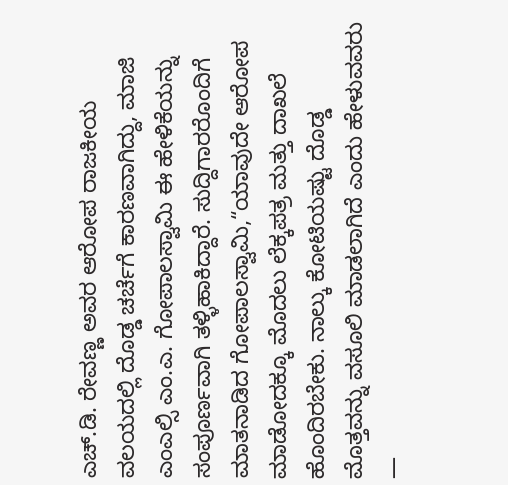ಎಚ್.ಡಿ. ರೇವಣ್ಣ ಅವರ ಆರೋಪ ರಾಜಕೀಯ ವಲಯದಲ್ಲಿ ದೊಡ್ಡ ಚರ್ಚೆಗೆ ಕಾರಣವಾಗಿದ್ದು, ಮಾಜಿ ಎಂಎಲ್ಸಿ ಎಂ.ಎ. ಗೋಪಾಲಸ್ವಾಮಿ ಈ ಹೇಳಿಕೆಯನ್ನು ಸಂಪೂರ್ಣವಾಗಿ ತಳ್ಳಿಹಾಕಿದ್ದಾರೆ. ಸುದ್ದಿಗಾರರೊಂದಿಗೆ ಮಾತನಾಡಿದ ಗೋಪಾಲಸ್ವಾಮಿ,“ಯಾವುದೇ ಆರೋಪ ಮಾಡೋದಕ್ಕೂ ಮೊದಲು ಲೆಕ್ಕಪತ್ರ ಮತ್ತು ದಾಖಲೆ ಹೊಂದಿರಬೇಕು. ನಾಲ್ಕು ಕೋಟಿಯಷ್ಟು ದೊಡ್ಡ ಮೊತ್ತವನ್ನು ವಸೂಲಿ ಮಾಡಲಾಗಿದೆ ಎಂದು ಹೇಳುವವರು —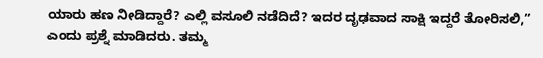ಯಾರು ಹಣ ನೀಡಿದ್ದಾರೆ? ಎಲ್ಲಿ ವಸೂಲಿ ನಡೆದಿದೆ? ಇದರ ದೃಢವಾದ ಸಾಕ್ಷಿ ಇದ್ದರೆ ತೋರಿಸಲಿ,” ಎಂದು ಪ್ರಶ್ನೆ ಮಾಡಿದರು. ತಮ್ಮ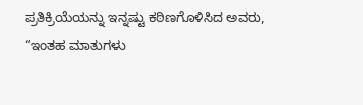ಪ್ರತಿಕ್ರಿಯೆಯನ್ನು ಇನ್ನಷ್ಟು ಕಠಿಣಗೊಳಿಸಿದ ಅವರು, “ಇಂತಹ ಮಾತುಗಳು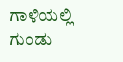ಗಾಳಿಯಲ್ಲಿ ಗುಂಡು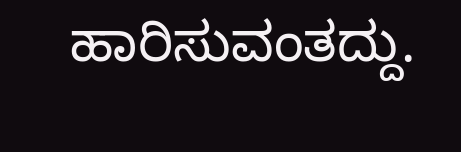ಹಾರಿಸುವಂತದ್ದು.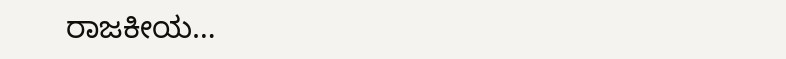ರಾಜಕೀಯ…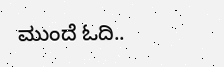ಮುಂದೆ ಓದಿ..